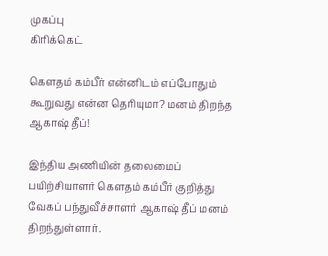முகப்பு
கிரிக்கெட்

கௌதம் கம்பீர் என்னிடம் எப்போதும் கூறுவது என்ன தெரியுமா? மனம் திறந்த ஆகாஷ் தீப்!

இந்திய அணியின் தலைமைப் பயிற்சியாளர் கௌதம் கம்பீர் குறித்து வேகப் பந்துவீச்சாளர் ஆகாஷ் தீப் மனம் திறந்துள்ளார்.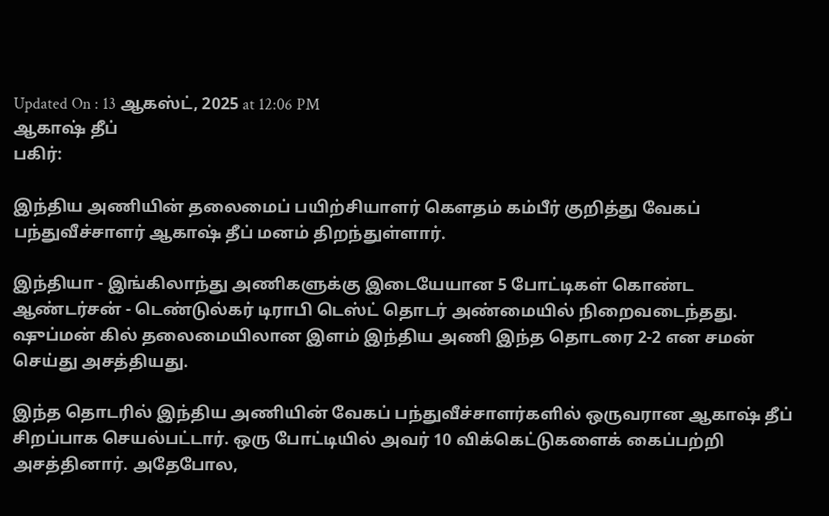Updated On : 13 ஆகஸ்ட், 2025 at 12:06 PM
ஆகாஷ் தீப்
பகிர்:

இந்திய அணியின் தலைமைப் பயிற்சியாளர் கௌதம் கம்பீர் குறித்து வேகப் பந்துவீச்சாளர் ஆகாஷ் தீப் மனம் திறந்துள்ளார்.

இந்தியா - இங்கிலாந்து அணிகளுக்கு இடையேயான 5 போட்டிகள் கொண்ட ஆண்டர்சன் - டெண்டுல்கர் டிராபி டெஸ்ட் தொடர் அண்மையில் நிறைவடைந்தது. ஷுப்மன் கில் தலைமையிலான இளம் இந்திய அணி இந்த தொடரை 2-2 என சமன் செய்து அசத்தியது.

இந்த தொடரில் இந்திய அணியின் வேகப் பந்துவீச்சாளர்களில் ஒருவரான ஆகாஷ் தீப் சிறப்பாக செயல்பட்டார். ஒரு போட்டியில் அவர் 10 விக்கெட்டுகளைக் கைப்பற்றி அசத்தினார். அதேபோல,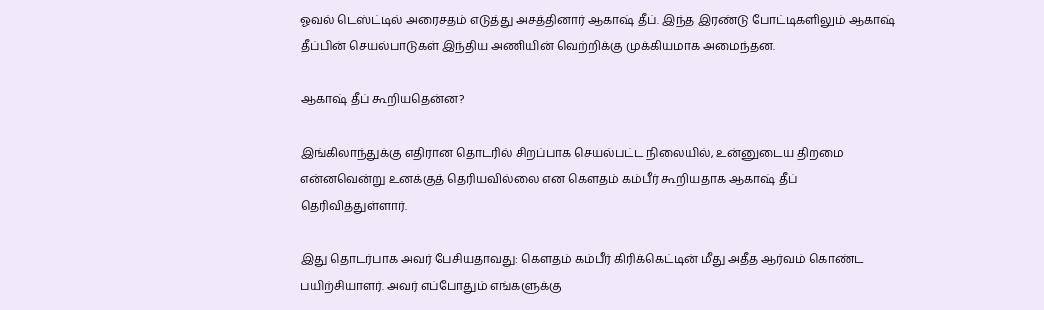ஓவல் டெஸ்ட்டில் அரைசதம் எடுத்து அசத்தினார் ஆகாஷ் தீப். இந்த இரண்டு போட்டிகளிலும் ஆகாஷ் தீப்பின் செயல்பாடுகள் இந்திய அணியின் வெற்றிக்கு முக்கியமாக அமைந்தன.

ஆகாஷ் தீப் கூறியதென்ன?

இங்கிலாந்துக்கு எதிரான தொடரில் சிறப்பாக செயல்பட்ட நிலையில், உன்னுடைய திறமை என்னவென்று உனக்குத் தெரியவில்லை என கௌதம் கம்பீர் கூறியதாக ஆகாஷ் தீப் தெரிவித்துள்ளார்.

இது தொடர்பாக அவர் பேசியதாவது: கௌதம் கம்பீர் கிரிக்கெட்டின் மீது அதீத ஆர்வம் கொண்ட பயிற்சியாளர். அவர் எப்போதும் எங்களுக்கு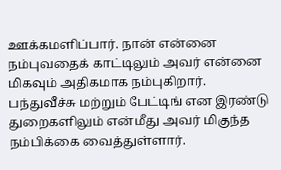ஊக்கமளிப்பார். நான் என்னை நம்புவதைக் காட்டிலும் அவர் என்னை மிகவும் அதிகமாக நம்புகிறார். பந்துவீச்சு மற்றும் பேட்டிங் என இரண்டு துறைகளிலும் என்மீது அவர் மிகுந்த நம்பிக்கை வைத்துள்ளார்.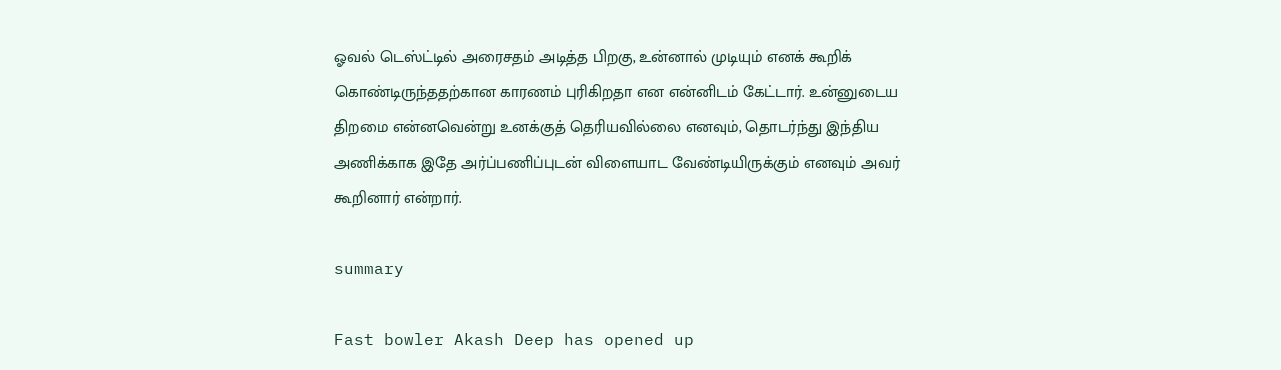ஓவல் டெஸ்ட்டில் அரைசதம் அடித்த பிறகு, உன்னால் முடியும் எனக் கூறிக் கொண்டிருந்ததற்கான காரணம் புரிகிறதா என என்னிடம் கேட்டார். உன்னுடைய திறமை என்னவென்று உனக்குத் தெரியவில்லை எனவும், தொடர்ந்து இந்திய அணிக்காக இதே அர்ப்பணிப்புடன் விளையாட வேண்டியிருக்கும் எனவும் அவர் கூறினார் என்றார்.

summary

Fast bowler Akash Deep has opened up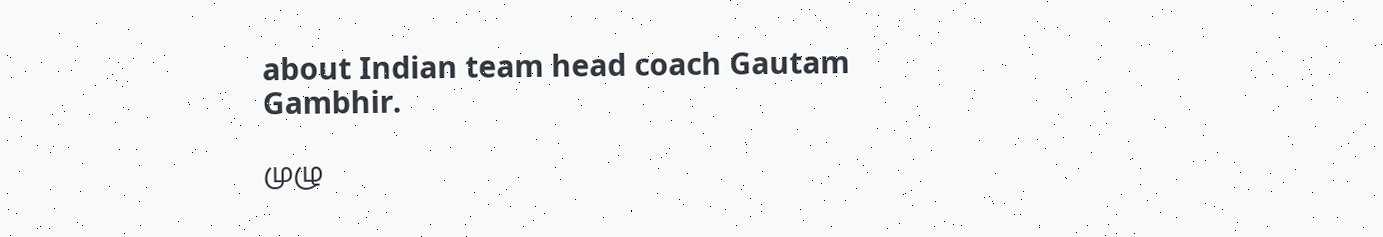about Indian team head coach Gautam Gambhir.

முழு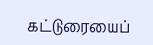கட்டுரையைப்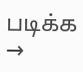படிக்க →